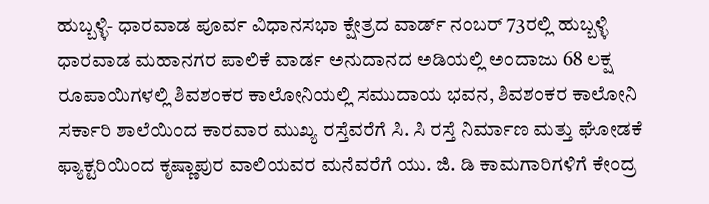ಹುಬ್ಬಳ್ಳಿ- ಧಾರವಾಡ ಪೂರ್ವ ವಿಧಾನಸಭಾ ಕ್ಷೇತ್ರದ ವಾರ್ಡ್ ನಂಬರ್ 73ರಲ್ಲಿ ಹುಬ್ಬಳ್ಳಿ ಧಾರವಾಡ ಮಹಾನಗರ ಪಾಲಿಕೆ ವಾರ್ಡ ಅನುದಾನದ ಅಡಿಯಲ್ಲಿ ಅಂದಾಜು 68 ಲಕ್ಷ ರೂಪಾಯಿಗಳಲ್ಲಿ ಶಿವಶಂಕರ ಕಾಲೋನಿಯಲ್ಲಿ ಸಮುದಾಯ ಭವನ, ಶಿವಶಂಕರ ಕಾಲೋನಿ ಸರ್ಕಾರಿ ಶಾಲೆಯಿಂದ ಕಾರವಾರ ಮುಖ್ಯ ರಸ್ತೆವರೆಗೆ ಸಿ. ಸಿ ರಸ್ತೆ ನಿರ್ಮಾಣ ಮತ್ತು ಘೋಡಕೆ ಫ್ಯಾಕ್ಟರಿಯಿಂದ ಕೃಷ್ಣಾಪುರ ವಾಲಿಯವರ ಮನೆವರೆಗೆ ಯು. ಜಿ. ಡಿ ಕಾಮಗಾರಿಗಳಿಗೆ ಕೇಂದ್ರ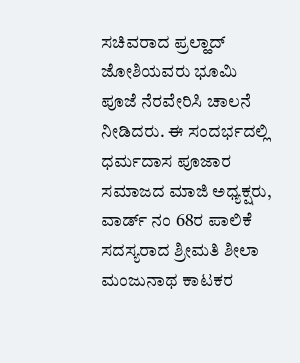ಸಚಿವರಾದ ಪ್ರಲ್ಹಾದ್ ಜೋಶಿಯವರು ಭೂಮಿ ಪೂಜೆ ನೆರವೇರಿಸಿ ಚಾಲನೆ ನೀಡಿದರು. ಈ ಸಂದರ್ಭದಲ್ಲಿ ಧರ್ಮದಾಸ ಪೂಜಾರ ಸಮಾಜದ ಮಾಜಿ ಅಧ್ಯಕ್ಷರು, ವಾರ್ಡ್ ನಂ 68ರ ಪಾಲಿಕೆ ಸದಸ್ಯರಾದ ಶ್ರೀಮತಿ ಶೀಲಾ ಮಂಜುನಾಥ ಕಾಟಕರ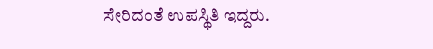ಸೇರಿದಂತೆ ಉಪಸ್ಥಿತಿ ಇದ್ದರು.